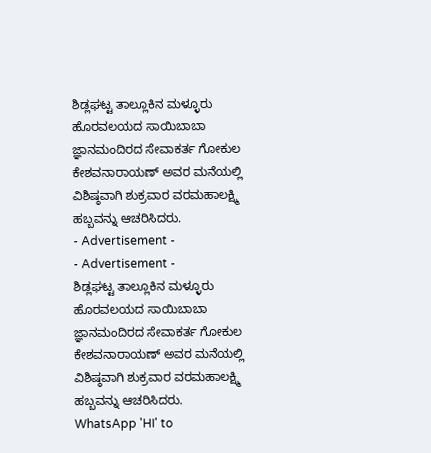ಶಿಡ್ಲಘಟ್ಟ ತಾಲ್ಲೂಕಿನ ಮಳ್ಳೂರು ಹೊರವಲಯದ ಸಾಯಿಬಾಬಾ ಜ್ಞಾನಮಂದಿರದ ಸೇವಾಕರ್ತ ಗೋಕುಲ ಕೇಶವನಾರಾಯಣ್ ಅವರ ಮನೆಯಲ್ಲಿ ವಿಶಿಷ್ಠವಾಗಿ ಶುಕ್ರವಾರ ವರಮಹಾಲಕ್ಷ್ಮಿ ಹಬ್ಬವನ್ನು ಆಚರಿಸಿದರು.
- Advertisement -
- Advertisement -
ಶಿಡ್ಲಘಟ್ಟ ತಾಲ್ಲೂಕಿನ ಮಳ್ಳೂರು ಹೊರವಲಯದ ಸಾಯಿಬಾಬಾ ಜ್ಞಾನಮಂದಿರದ ಸೇವಾಕರ್ತ ಗೋಕುಲ ಕೇಶವನಾರಾಯಣ್ ಅವರ ಮನೆಯಲ್ಲಿ ವಿಶಿಷ್ಠವಾಗಿ ಶುಕ್ರವಾರ ವರಮಹಾಲಕ್ಷ್ಮಿ ಹಬ್ಬವನ್ನು ಆಚರಿಸಿದರು.
WhatsApp 'HI' to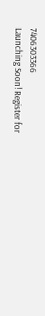7406303366
Launching Soon! Register for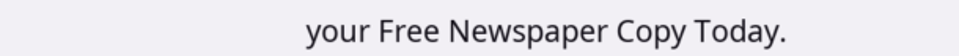your Free Newspaper Copy Today.